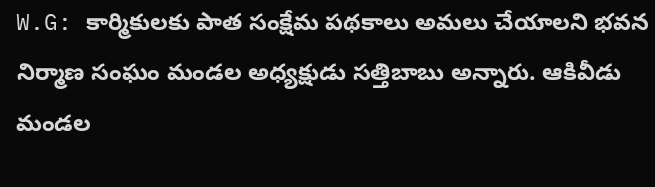W.G: కార్మికులకు పాత సంక్షేమ పథకాలు అమలు చేయాలని భవన నిర్మాణ సంఘం మండల అధ్యక్షుడు సత్తిబాబు అన్నారు. ఆకివీడు మండల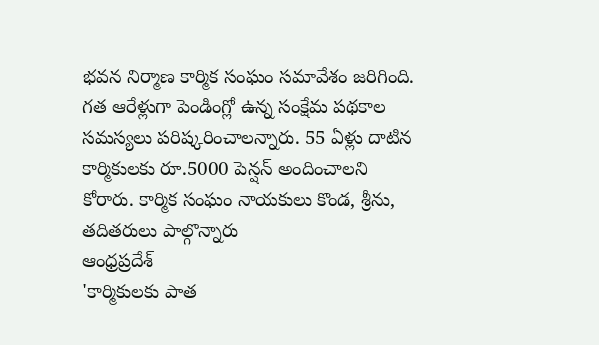భవన నిర్మాణ కార్మిక సంఘం సమావేశం జరిగింది. గత ఆరేళ్లుగా పెండింగ్లో ఉన్న సంక్షేమ పథకాల సమస్యలు పరిష్కరించాలన్నారు. 55 ఏళ్లు దాటిన కార్మికులకు రూ.5000 పెన్షన్ అందించాలని కోరారు. కార్మిక సంఘం నాయకులు కొండ, శ్రీను, తదితరులు పాల్గొన్నారు
ఆంధ్రప్రదేశ్
'కార్మికులకు పాత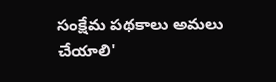సంక్షేమ పథకాలు అమలు చేయాలి'